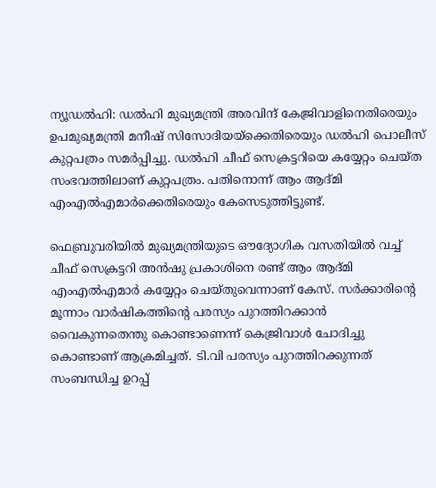ന്യൂഡല്‍ഹി: ഡല്‍ഹി മുഖ്യമന്ത്രി അരവിന്ദ് കേജ്രിവാളിനെതിരെയും ഉപമുഖ്യമന്ത്രി മനീഷ് സിസോദിയയ്‌ക്കെതിരെയും ഡല്‍ഹി പൊലീസ് കുറ്റപത്രം സമര്‍പ്പിച്ചു. ഡല്‍ഹി ചീഫ് സെക്രട്ടറിയെ കയ്യേറ്റം ചെയ്ത സംഭവത്തിലാണ് കുറ്റപത്രം. പതിനൊന്ന് ആം ആദ്മി എംഎല്‍എമാര്‍ക്കെതിരെയും കേസെടുത്തിട്ടുണ്ട്.

ഫെബ്രുവരിയില്‍ മുഖ്യമന്ത്രിയുടെ ഔദ്യോഗിക വസതിയില്‍ വച്ച് ചീഫ് സെക്രട്ടറി അന്‍ഷു പ്രകാശിനെ രണ്ട് ആം ആദ്മി എംഎല്‍എമാര്‍ കയ്യേറ്റം ചെയ്തുവെന്നാണ് കേസ്. സര്‍ക്കാരിന്റെ മൂന്നാം വാര്‍ഷികത്തിന്റെ പരസ്യം പുറത്തിറക്കാന്‍ വൈകുന്നതെന്തു കൊണ്ടാണെന്ന് കെജ്രിവാള്‍ ചോദിച്ചു കൊണ്ടാണ് ആക്രമിച്ചത്. ടി.വി പരസ്യം പുറത്തിറക്കുന്നത് സംബന്ധിച്ച ഉറപ്പ്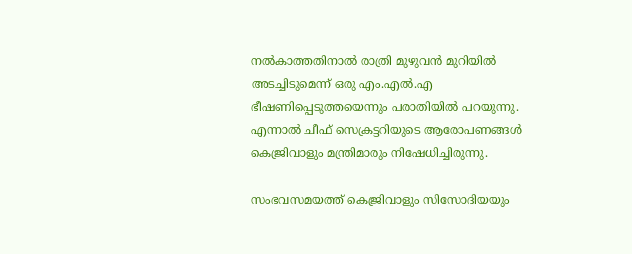നല്‍കാത്തതിനാല്‍ രാത്രി മുഴുവന്‍ മുറിയില്‍ അടച്ചിടുമെന്ന് ഒരു എം.എല്‍.എ ഭീഷണിപ്പെടുത്തയെന്നും പരാതിയില്‍ പറയുന്നു. എന്നാല്‍ ചീഫ് സെക്രട്ടറിയുടെ ആരോപണങ്ങള്‍ കെജ്രിവാളും മന്ത്രിമാരും നിഷേധിച്ചിരുന്നു.

സംഭവസമയത്ത് കെജ്രിവാളും സിസോദിയയും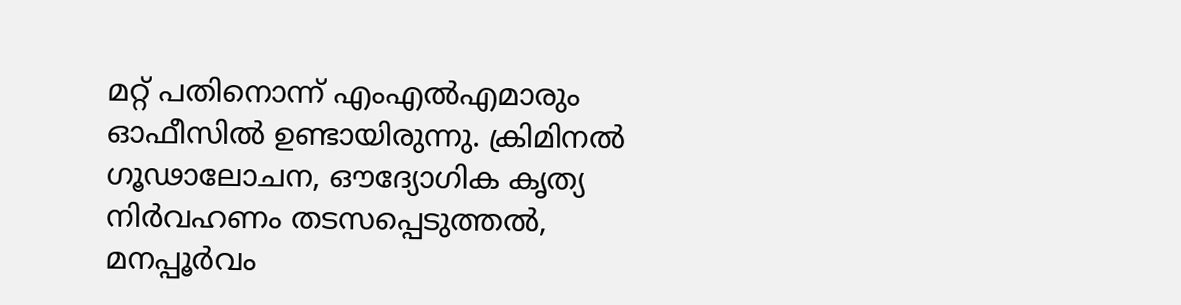മറ്റ് പതിനൊന്ന് എംഎല്‍എമാരും ഓഫീസില്‍ ഉണ്ടായിരുന്നു. ക്രിമിനല്‍ ഗൂഢാലോചന, ഔദ്യോഗിക കൃത്യ നിര്‍വഹണം തടസപ്പെടുത്തല്‍, മനപ്പൂര്‍വം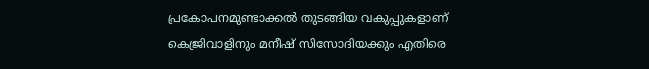പ്രകോപനമുണ്ടാക്കല്‍ തുടങ്ങിയ വകുപ്പുകളാണ് കെജ്രിവാളിനും മനീഷ് സിസോദിയക്കും എതിരെ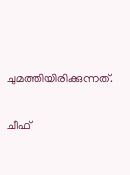ചുമത്തിയിരിക്കുന്നത്.

ചീഫ്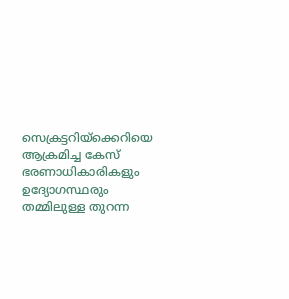സെക്രട്ടറിയ്‌ക്കെറിയെ ആക്രമിച്ച കേസ് ഭരണാധികാരികളും ഉദ്യോഗസ്ഥരും തമ്മിലുള്ള തുറന്ന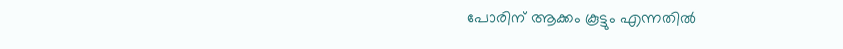പോരിന് ആക്കം കൂട്ടും എന്നതില്‍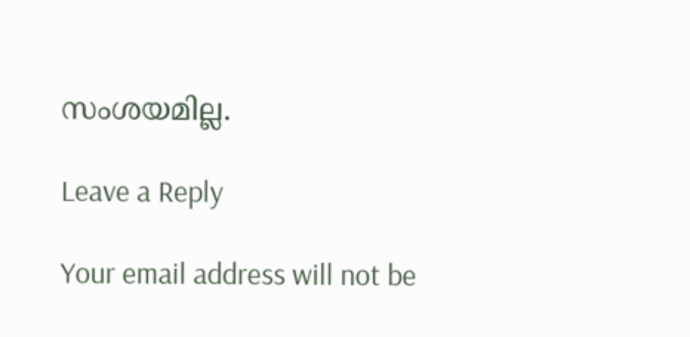സംശയമില്ല.

Leave a Reply

Your email address will not be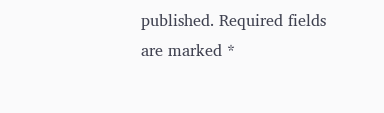published. Required fields are marked *